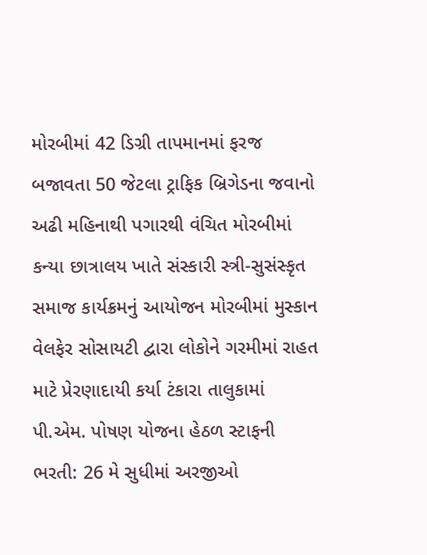મોરબીમાં 42 ડિગ્રી તાપમાનમાં ફરજ બજાવતા 50 જેટલા ટ્રાફિક બ્રિગેડના જવાનો અઢી મહિનાથી પગારથી વંચિત મોરબીમાં કન્યા છાત્રાલય ખાતે સંસ્કારી સ્ત્રી-સુસંસ્કૃત સમાજ કાર્યક્રમનું આયોજન મોરબીમાં મુસ્કાન વેલફેર સોસાયટી દ્વારા લોકોને ગરમીમાં રાહત માટે પ્રેરણાદાયી કર્યા ટંકારા તાલુકામાં પી.એમ. પોષણ યોજના હેઠળ સ્ટાફની ભરતી: 26 મે સુધીમાં અરજીઓ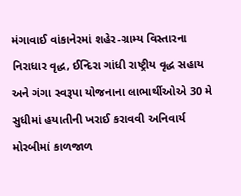મંગાવાઈ વાંકાનેરમાં શહેર-ગ્રામ્ય વિસ્તારના નિરાધાર વૃદ્ધ, ઈન્દિરા ગાંધી રાષ્ટ્રીય વૃદ્ધ સહાય અને ગંગા સ્વરૂપા યોજનાના લાભાર્થીઓએ 30 મે સુધીમાં હયાતીની ખરાઈ કરાવવી અનિવાર્ય મોરબીમાં કાળજાળ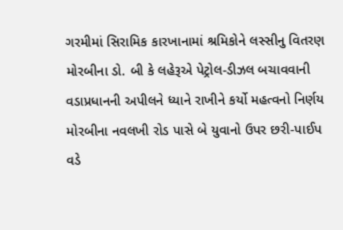ગરમીમાં સિરામિક કારખાનામાં શ્રમિકોને લસ્સીનુ વિતરણ મોરબીના ડો. બી કે લહેરૂએ પેટ્રોલ-ડીઝલ બચાવવાની વડાપ્રધાનની અપીલને ધ્યાને રાખીને કર્યો મહત્વનો નિર્ણય મોરબીના નવલખી રોડ પાસે બે યુવાનો ઉપર છરી-પાઈપ વડે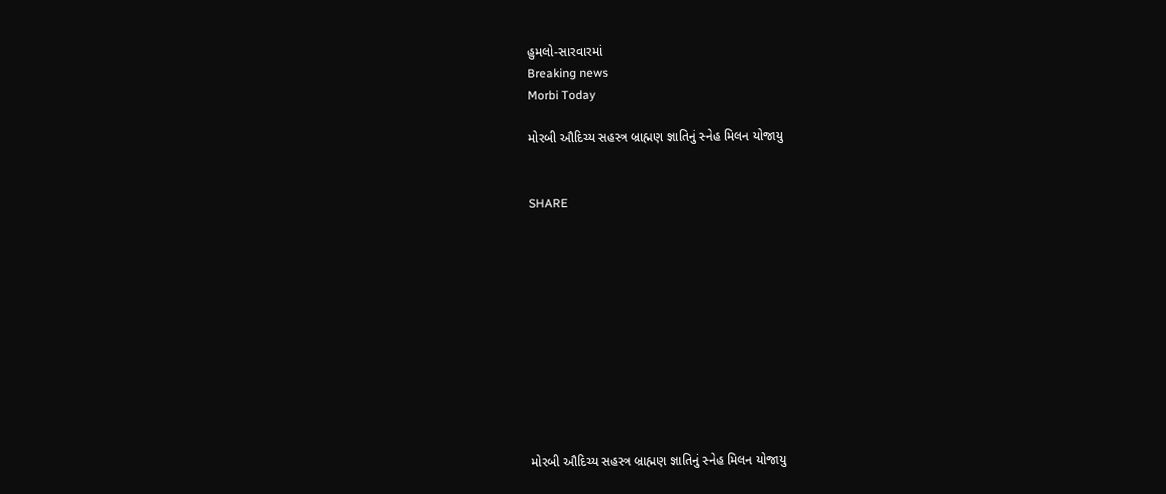હુમલો-સારવારમાં
Breaking news
Morbi Today

મોરબી ઔદિચ્ય સહસ્ત્ર બ્રાહ્મણ જ્ઞાતિનું સ્નેહ મિલન યોજાયુ


SHARE











મોરબી ઔદિચ્ય સહસ્ત્ર બ્રાહ્મણ જ્ઞાતિનું સ્નેહ મિલન યોજાયુ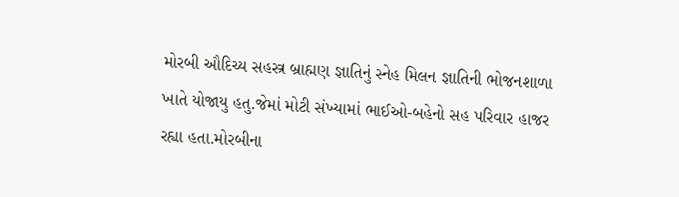મોરબી ઔદિચ્ય સહસ્ત્ર બ્રાહ્મણ જ્ઞાતિનું સ્નેહ મિલન જ્ઞાતિની ભોજનશાળા ખાતે યોજાયુ હતુ.જેમાં મોટી સંખ્યામાં ભાઈઓ-બહેનો સહ પરિવાર હાજર રહ્યા હતા.મોરબીના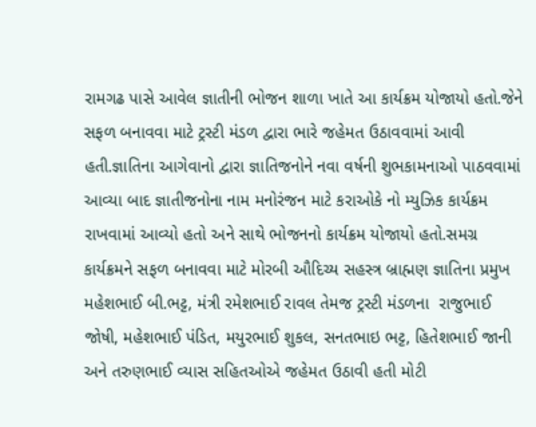રામગઢ પાસે આવેલ જ્ઞાતીની ભોજન શાળા ખાતે આ કાર્યક્રમ યોજાયો હતો.જેને સફળ બનાવવા માટે ટ્રસ્ટી મંડળ દ્વારા ભારે જહેમત ઉઠાવવામાં આવી હતી.જ્ઞાતિના આગેવાનો દ્વારા જ્ઞાતિજનોને નવા વર્ષની શુભકામનાઓ પાઠવવામાં આવ્યા બાદ જ્ઞાતીજનોના નામ મનોરંજન માટે કરાઓકે નો મ્યુઝિક કાર્યક્રમ રાખવામાં આવ્યો હતો અને સાથે ભોજનનો કાર્યક્રમ યોજાયો હતો.સમગ્ર કાર્યક્રમને સફળ બનાવવા માટે મોરબી ઔદિચ્ય સહસ્ત્ર બ્રાહ્મણ જ્ઞાતિના પ્રમુખ મહેશભાઈ બી.ભટ્ટ, મંત્રી રમેશભાઈ રાવલ તેમજ ટ્રસ્ટી મંડળના  રાજુભાઈ જોષી, મહેશભાઈ પંડિત, મયુરભાઈ શુકલ, સનતભાઇ ભટ્ટ, હિતેશભાઈ જાની અને તરુણભાઈ વ્યાસ સહિતઓએ જહેમત ઉઠાવી હતી મોટી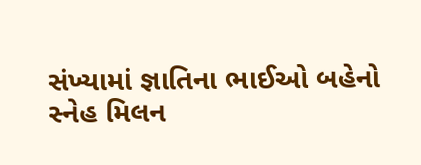સંખ્યામાં જ્ઞાતિના ભાઈઓ બહેનો સ્નેહ મિલન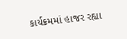કાર્યક્રમમાં હાજર રહ્યા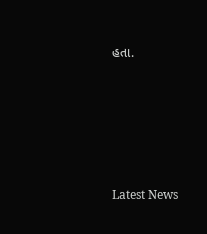હતા.






Latest News